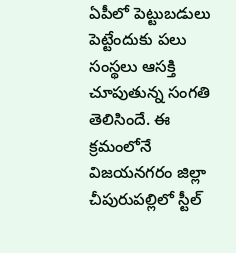ఏపీలో పెట్టుబడులు పెట్టేందుకు పలు సంస్థలు ఆసక్తి చూపుతున్న సంగతి తెలిసిందే. ఈ క్రమంలోనే విజయనగరం జిల్లా చీపురుపల్లిలో స్టీల్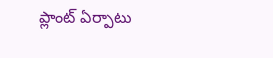ప్లాంట్ ఏర్పాటు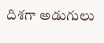దిశగా అడుగులు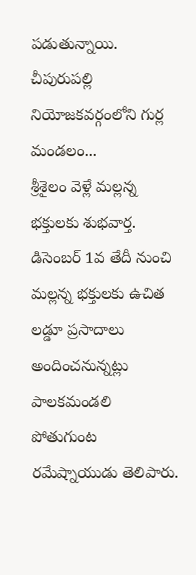పడుతున్నాయి. చీపురుపల్లి నియోజకవర్గంలోని గుర్ల మండలం...
శ్రీశైలం వెళ్లే మల్లన్న భక్తులకు శుభవార్త. డిసెంబర్ 1వ తేదీ నుంచి మల్లన్న భక్తులకు ఉచిత లడ్డూ ప్రసాదాలు అందించనున్నట్లు పాలకమండలి పోతుగుంట రమేష్నాయుడు తెలిపారు.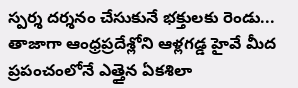స్పర్శ దర్శనం చేసుకునే భక్తులకు రెండు...
తాజాగా ఆంధ్రప్రదేశ్లోని ఆళ్లగడ్డ హైవే మీద ప్రపంచంలోనే ఎత్తైన ఏకశిలా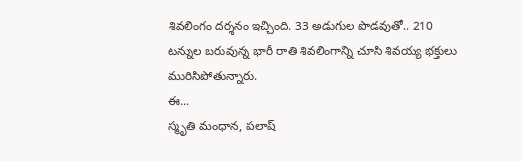శివలింగం దర్శనం ఇచ్చింది. 33 అడుగుల పొడవుతో.. 210 టన్నుల బరువున్న భారీ రాతి శివలింగాన్ని చూసి శివయ్య భక్తులు మురిసిపోతున్నారు.
ఈ...
స్మృతి మంధాన, పలాష్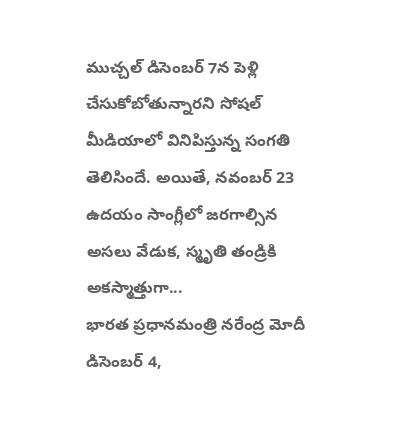ముచ్చల్ డిసెంబర్ 7న పెళ్లి చేసుకోబోతున్నారని సోషల్ మీడియాలో వినిపిస్తున్న సంగతి తెలిసిందే. అయితే, నవంబర్ 23 ఉదయం సాంగ్లీలో జరగాల్సిన అసలు వేడుక, స్మృతి తండ్రికి అకస్మాత్తుగా...
భారత ప్రధానమంత్రి నరేంద్ర మోదీ డిసెంబర్ 4,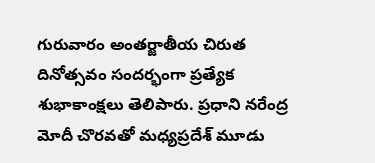గురువారం అంతర్జాతీయ చిరుత దినోత్సవం సందర్భంగా ప్రత్యేక శుభాకాంక్షలు తెలిపారు. ప్రధాని నరేంద్ర మోదీ చొరవతో మధ్యప్రదేశ్ మూడు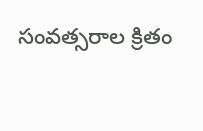సంవత్సరాల క్రితం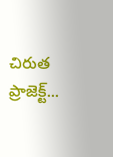చిరుత ప్రాజెక్ట్...